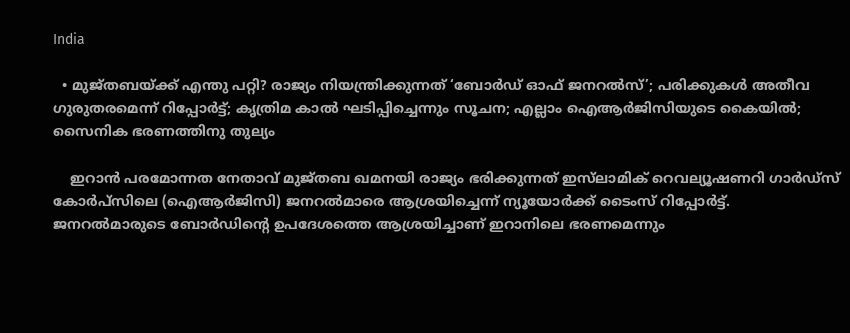India

  • മുജ്തബയ്ക്ക് എന്തു പറ്റി? രാജ്യം നിയന്ത്രിക്കുന്നത് ‘ബോര്‍ഡ് ഓഫ് ജനറല്‍സ്’; പരിക്കുകള്‍ അതീവ ഗുരുതരമെന്ന് റിപ്പോര്‍ട്ട്; കൃത്രിമ കാല്‍ ഘടിപ്പിച്ചെന്നും സൂചന; എല്ലാം ഐആര്‍ജിസിയുടെ കൈയില്‍; സൈനിക ഭരണത്തിനു തുല്യം

    ഇറാന്‍ പരമോന്നത നേതാവ് മുജ്തബ ഖമനയി രാജ്യം ഭരിക്കുന്നത് ഇസ്‌ലാമിക് റെവല്യൂഷണറി ഗാർഡ്സ് കോർപ്സിലെ (ഐആര്‍ജിസി) ജനറൽമാരെ ആശ്രയിച്ചെന്ന് ന്യൂയോർക്ക് ടൈംസ് റിപ്പോർട്ട്. ജനറൽമാരുടെ ബോര്‍ഡിന്‍റെ ഉപദേശത്തെ ആശ്രയിച്ചാണ് ഇറാനിലെ ഭരണമെന്നും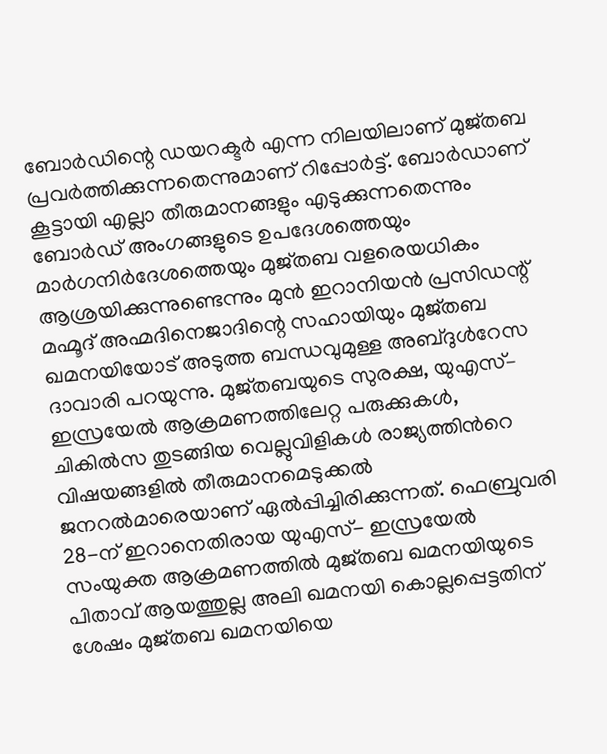ബോർഡിന്റെ ഡയറക്ടർ എന്ന നിലയിലാണ് മുജ്തബ പ്രവര്‍ത്തിക്കുന്നതെന്നുമാണ് റിപ്പോര്‍ട്ട്. ബോര്‍ഡാണ് കൂട്ടായി എല്ലാ തീരുമാനങ്ങളും എടുക്കുന്നതെന്നും ബോർഡ് അംഗങ്ങളുടെ ഉപദേശത്തെയും മാർഗനിർദേശത്തെയും മുജ്തബ വളരെയധികം ആശ്രയിക്കുന്നുണ്ടെന്നും മുൻ ഇറാനിയൻ പ്രസിഡന്റ് മഹ്മൂദ് അഹ്മദിനെജാദിന്റെ സഹായിയും മുജ്തബ ഖമനയിയോട് അടുത്ത ബന്ധവുമുള്ള അബ്ദുൾറേസ ദാവാരി പറയുന്നു. മുജ്തബയുടെ സുരക്ഷ, യുഎസ്– ഇസ്രയേല്‍ ആക്രമണത്തിലേറ്റ പരുക്കുകൾ, ചികില്‍സ തുടങ്ങിയ വെല്ലുവിളികൾ രാജ്യത്തിന്‍റെ വിഷയങ്ങളില്‍ തീരുമാനമെടുക്കൽ ജനറൽമാരെയാണ് ഏൽപ്പിച്ചിരിക്കുന്നത്. ഫെബ്രുവരി 28-ന് ഇറാനെതിരായ യുഎസ്- ഇസ്രയേൽ സംയുക്ത ആക്രമണത്തിൽ മുജ്തബ ഖമനയിയുടെ പിതാവ് ആയത്തുല്ല അലി ഖമനയി കൊല്ലപ്പെട്ടതിന് ശേഷം മുജ്തബ ഖമനയിയെ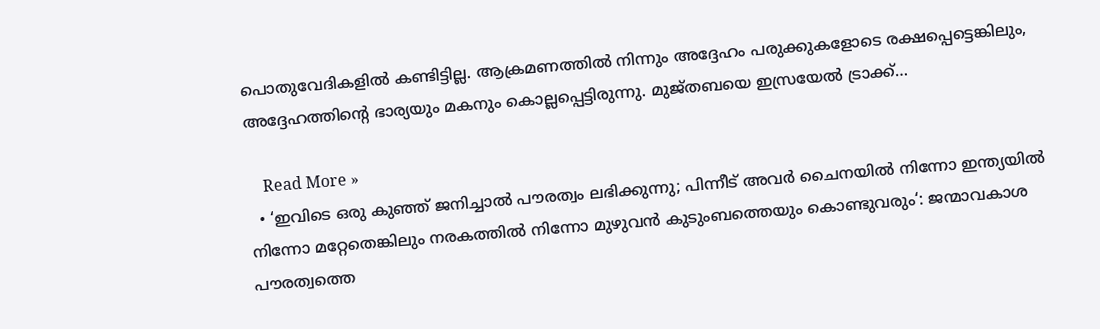പൊതുവേദികളില്‍ കണ്ടിട്ടില്ല. ആക്രമണത്തില്‍ നിന്നും അദ്ദേഹം പരുക്കുകളോടെ രക്ഷപ്പെട്ടെങ്കിലും, അദ്ദേഹത്തിന്‍റെ ഭാര്യയും മകനും കൊല്ലപ്പെട്ടിരുന്നു. മുജ്തബയെ ഇസ്രയേല്‍‌ ട്രാക്ക്…

    Read More »
  • ‘ഇവിടെ ഒരു കുഞ്ഞ് ജനിച്ചാൽ പൗരത്വം ലഭിക്കുന്നു; പിന്നീട് അവർ ചൈനയിൽ നിന്നോ ഇന്ത്യയിൽ നിന്നോ മറ്റേതെങ്കിലും നരകത്തിൽ നിന്നോ മുഴുവൻ കുടുംബത്തെയും കൊണ്ടുവരും‘: ജന്മാവകാശ പൗരത്വത്തെ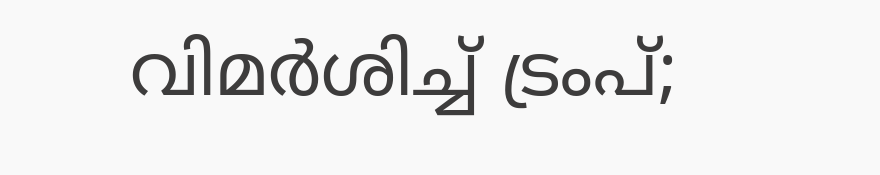വിമർശിച്ച് ട്രംപ്;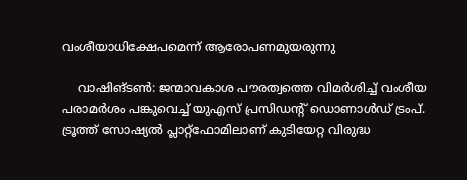വംശീയാധിക്ഷേപമെന്ന് ആരോപണമുയരുന്നു

    വാഷിങ്ടൺ: ജന്മാവകാശ പൗരത്വത്തെ വിമർശിച്ച് വംശീയ പരാമർശം പങ്കുവെച്ച് യുഎസ് പ്രസിഡന്റ് ഡൊണാൾഡ് ട്രംപ്. ട്രൂത്ത് സോഷ്യൽ പ്ലാറ്റ്‌ഫോമിലാണ് കുടിയേറ്റ വിരുദ്ധ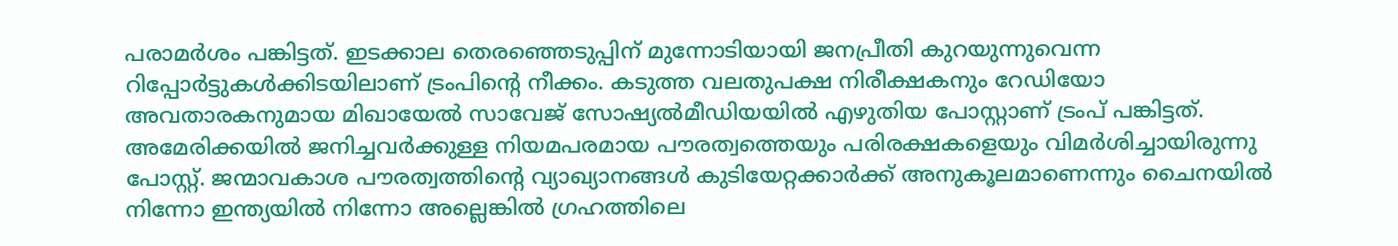പരാമർശം പങ്കിട്ടത്. ഇടക്കാല തെരഞ്ഞെടുപ്പിന് മുന്നോടിയായി ജനപ്രീതി കുറയുന്നുവെന്ന റിപ്പോർട്ടുകൾക്കിടയിലാണ് ട്രംപിന്റെ നീക്കം. കടുത്ത വലതുപക്ഷ നിരീക്ഷകനും റേഡിയോ അവതാരകനുമായ മിഖായേൽ സാവേജ് സോഷ്യൽമീഡിയയിൽ എഴുതിയ പോസ്റ്റാണ് ട്രംപ് പങ്കിട്ടത്. അമേരിക്കയിൽ ജനിച്ചവർക്കുള്ള നിയമപരമായ പൗരത്വത്തെയും പരിരക്ഷകളെയും വിമർശിച്ചായിരുന്നു പോസ്റ്റ്. ജന്മാവകാശ പൗരത്വത്തിന്റെ വ്യാഖ്യാനങ്ങൾ കുടിയേറ്റക്കാർക്ക് അനുകൂലമാണെന്നും ചൈനയിൽ നിന്നോ ഇന്ത്യയിൽ നിന്നോ അല്ലെങ്കിൽ ഗ്രഹത്തിലെ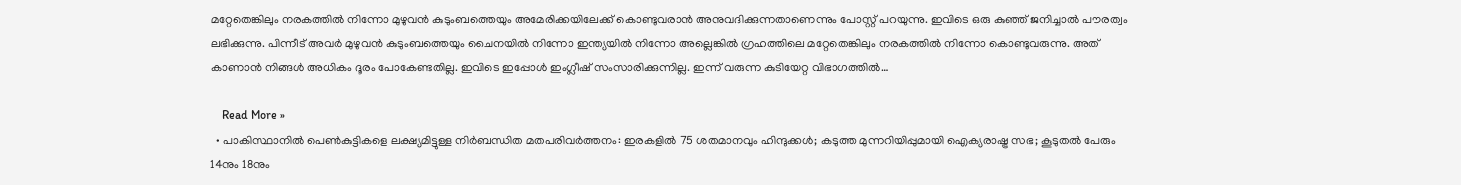മറ്റേതെങ്കിലും നരകത്തിൽ നിന്നോ മുഴുവൻ കുടുംബത്തെയും അമേരിക്കയിലേക്ക് കൊണ്ടുവരാൻ അനുവദിക്കുന്നതാണെന്നും പോസ്റ്റ് പറയുന്നു. ഇവിടെ ഒരു കുഞ്ഞ് ജനിച്ചാൽ പൗരത്വം ലഭിക്കുന്നു. പിന്നീട് അവർ മുഴുവൻ കുടുംബത്തെയും ചൈനയിൽ നിന്നോ ഇന്ത്യയിൽ നിന്നോ അല്ലെങ്കിൽ ഗ്രഹത്തിലെ മറ്റേതെങ്കിലും നരകത്തിൽ നിന്നോ കൊണ്ടുവരുന്നു. അത് കാണാൻ നിങ്ങൾ അധികം ദൂരം പോകേണ്ടതില്ല. ഇവിടെ ഇപ്പോൾ ഇംഗ്ലീഷ് സംസാരിക്കുന്നില്ല. ഇന്ന് വരുന്ന കുടിയേറ്റ വിഭാഗത്തിൽ…

    Read More »
  • പാകിസ്ഥാനില്‍ പെണ്‍കുട്ടികളെ ലക്ഷ്യമിട്ടുള്ള നിര്‍ബന്ധിത മതപരിവര്‍ത്തനം: ഇരകളില്‍ 75 ശതമാനവും ഹിന്ദുക്കള്‍; കടുത്ത മുന്നറിയിപ്പുമായി ഐക്യരാഷ്ട്ര സഭ; കൂടുതല്‍ പേരും 14നും 18നും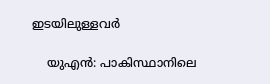ഇടയിലുള്ളവര്‍

    യുഎന്‍: പാകിസ്ഥാനിലെ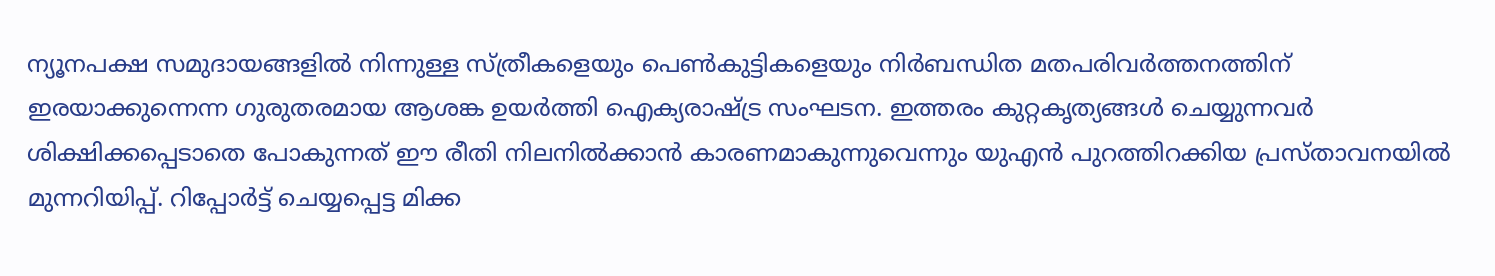ന്യൂനപക്ഷ സമുദായങ്ങളില്‍ നിന്നുള്ള സ്ത്രീകളെയും പെണ്‍കുട്ടികളെയും നിര്‍ബന്ധിത മതപരിവര്‍ത്തനത്തിന് ഇരയാക്കുന്നെന്ന ഗുരുതരമായ ആശങ്ക ഉയര്‍ത്തി ഐക്യരാഷ്ട്ര സംഘടന. ഇത്തരം കുറ്റകൃത്യങ്ങള്‍ ചെയ്യുന്നവര്‍ ശിക്ഷിക്കപ്പെടാതെ പോകുന്നത് ഈ രീതി നിലനില്‍ക്കാന്‍ കാരണമാകുന്നുവെന്നും യുഎന്‍ പുറത്തിറക്കിയ പ്രസ്താവനയില്‍ മുന്നറിയിപ്പ്. റിപ്പോര്‍ട്ട് ചെയ്യപ്പെട്ട മിക്ക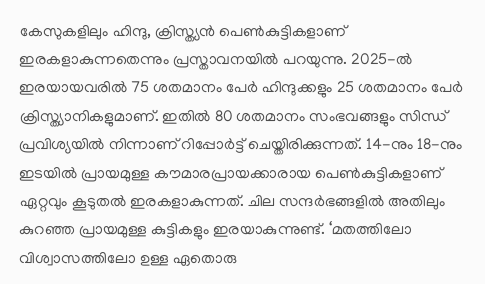കേസുകളിലും ഹിന്ദു, ക്രിസ്ത്യന്‍ പെണ്‍കുട്ടികളാണ് ഇരകളാകുന്നതെന്നും പ്രസ്താവനയില്‍ പറയുന്നു. 2025-ല്‍ ഇരയായവരില്‍ 75 ശതമാനം പേര്‍ ഹിന്ദുക്കളും 25 ശതമാനം പേര്‍ ക്രിസ്ത്യാനികളുമാണ്. ഇതില്‍ 80 ശതമാനം സംഭവങ്ങളും സിന്ധ് പ്രവിശ്യയില്‍ നിന്നാണ് റിപ്പോര്‍ട്ട് ചെയ്തിരിക്കുന്നത്. 14-നും 18-നും ഇടയില്‍ പ്രായമുള്ള കൗമാരപ്രായക്കാരായ പെണ്‍കുട്ടികളാണ് ഏറ്റവും കൂടുതല്‍ ഇരകളാകുന്നത്. ചില സന്ദര്‍ഭങ്ങളില്‍ അതിലും കുറഞ്ഞ പ്രായമുള്ള കുട്ടികളും ഇരയാകുന്നുണ്ട്. ‘മതത്തിലോ വിശ്വാസത്തിലോ ഉള്ള ഏതൊരു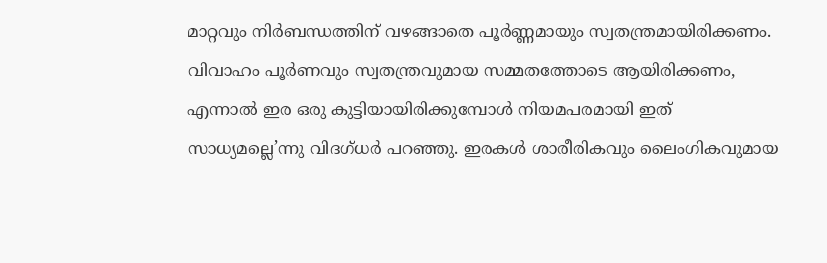മാറ്റവും നിര്‍ബന്ധത്തിന് വഴങ്ങാതെ പൂര്‍ണ്ണമായും സ്വതന്ത്രമായിരിക്കണം. വിവാഹം പൂര്‍ണവും സ്വതന്ത്രവുമായ സമ്മതത്തോടെ ആയിരിക്കണം, എന്നാല്‍ ഇര ഒരു കുട്ടിയായിരിക്കുമ്പോള്‍ നിയമപരമായി ഇത് സാധ്യമല്ലെ’ന്നു വിദഗ്ധര്‍ പറഞ്ഞു. ഇരകള്‍ ശാരീരികവും ലൈംഗികവുമായ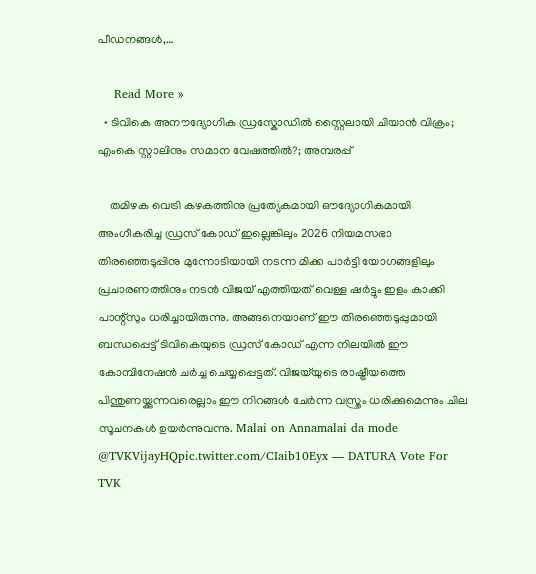പീഡനങ്ങള്‍,…

    Read More »
  • ടിവികെ അനൗദ്യോഗിക ഡ്രസ്കോഡില്‍ സ്റ്റൈലായി ചിയാന്‍ വിക്രം; എംകെ സ്റ്റാലിനും സമാന വേഷത്തില്‍?; അമ്പരപ്പ്

    തമിഴക വെട്രി കഴകത്തിനു പ്രത്യേകമായി ഔദ്യോഗികമായി അംഗീകരിച്ച ഡ്രസ് കോഡ് ഇല്ലെങ്കിലും 2026 നിയമസഭാ തിരഞ്ഞെടുപ്പിനു മുന്നോടിയായി നടന്ന മിക്ക പാര്‍ട്ടി യോഗങ്ങളിലും പ്രചാരണത്തിനും നടന്‍ വിജയ് എത്തിയത് വെള്ള ഷര്‍ട്ടും ഇളം കാക്കി പാന്റ്സും ധരിച്ചായിരുന്നു. അങ്ങനെയാണ് ഈ തിരഞ്ഞെടുപ്പുമായി ബന്ധപ്പെട്ട് ടിവികെയുടെ ഡ്രസ് കോഡ് എന്ന നിലയില്‍ ഈ കോമ്പിനേഷന്‍ ചര്‍ച്ച ചെയ്യപ്പെട്ടത്. വിജയ്‌യുടെ രാഷ്ട്രീയത്തെ പിന്തുണയ്ക്കുന്നവരെല്ലാം ഈ നിറങ്ങള്‍ ചേര്‍ന്ന വസ്ത്രം ധരിക്കുമെന്നും ചില സൂചനകള്‍ ഉയര്‍ന്നുവന്നു. Malai on Annamalai da mode @TVKVijayHQpic.twitter.com/CIaib10Eyx — DATURA Vote For TVK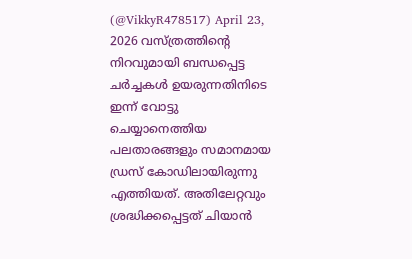(@VikkyR478517) April 23, 2026 വസ്ത്രത്തിന്റെ നിറവുമായി ബന്ധപ്പെട്ട ചര്‍ച്ചകള്‍ ഉയരുന്നതിനിടെ ഇന്ന് വോട്ടു ചെയ്യാനെത്തിയ പലതാരങ്ങളും സമാനമായ ഡ്രസ് കോഡിലായിരുന്നു എത്തിയത്. അതിലേറ്റവും ശ്രദ്ധിക്കപ്പെട്ടത് ചിയാന്‍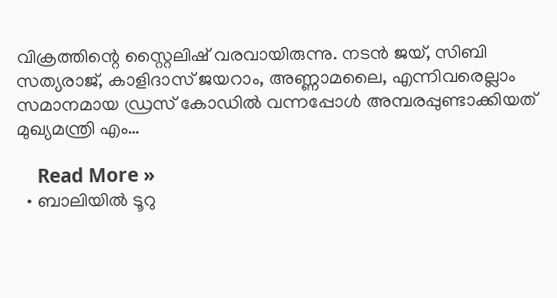വിക്രത്തിന്റെ സ്റ്റൈലിഷ് വരവായിരുന്നു. നടന്‍ ജയ്, സിബി സത്യരാജ്, കാളിദാസ് ജയറാം, അണ്ണാമലൈ, എന്നിവരെല്ലാം സമാനമായ ഡ്രസ് കോഡില്‍ വന്നപ്പോള്‍ അമ്പരപ്പുണ്ടാക്കിയത് മുഖ്യമന്ത്രി എം…

    Read More »
  • ബാലിയിൽ ടൂറു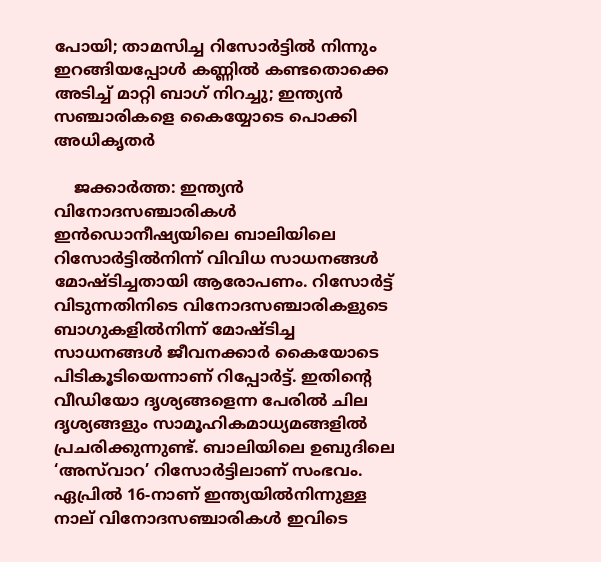പോയി; താമസിച്ച റിസോർട്ടിൽ നിന്നും ഇറങ്ങിയപ്പോൾ കണ്ണിൽ കണ്ടതൊക്കെ അടിച്ച് മാറ്റി ബാഗ് നിറച്ചു; ഇന്ത്യൻ സഞ്ചാരികളെ കൈയ്യോടെ പൊക്കി അധികൃതർ

    ജക്കാർത്ത: ഇന്ത്യൻ വിനോദസഞ്ചാരികൾ ഇൻഡൊനീഷ്യയിലെ ബാലിയിലെ റിസോർട്ടിൽനിന്ന് വിവിധ സാധനങ്ങൾ മോഷ്ടിച്ചതായി ആരോപണം. റിസോർട്ട് വിടുന്നതിനിടെ വിനോദസഞ്ചാരികളുടെ ബാഗുകളിൽനിന്ന് മോഷ്ടിച്ച സാധനങ്ങൾ ജീവനക്കാർ കൈയോടെ പിടികൂടിയെന്നാണ് റിപ്പോർട്ട്. ഇതിന്റെ വീഡിയോ ദൃശ്യങ്ങളെന്ന പേരിൽ ചില ദൃശ്യങ്ങളും സാമൂഹികമാധ്യമങ്ങളിൽ പ്രചരിക്കുന്നുണ്ട്. ബാലിയിലെ ഉബുദിലെ ‘അസ്‌വാറ’ റിസോർട്ടിലാണ് സംഭവം. ഏപ്രിൽ 16-നാണ് ഇന്ത്യയിൽനിന്നുള്ള നാല് വിനോദസഞ്ചാരികൾ ഇവിടെ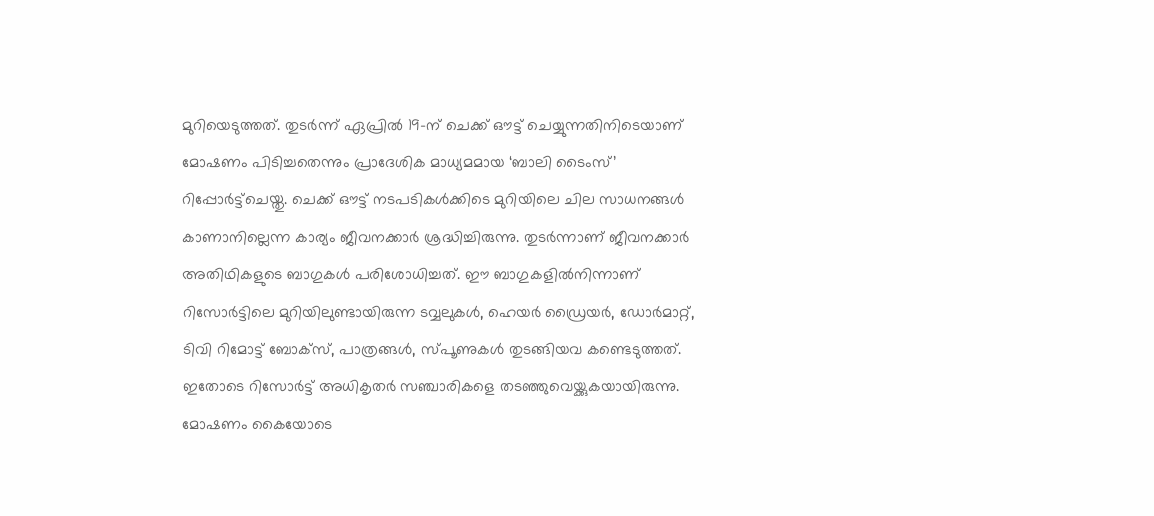മുറിയെടുത്തത്. തുടർന്ന് ഏപ്രിൽ 19-ന് ചെക്ക് ഔട്ട് ചെയ്യുന്നതിനിടെയാണ് മോഷണം പിടിച്ചതെന്നും പ്രാദേശിക മാധ്യമമായ ‘ബാലി ടൈംസ്’ റിപ്പോർട്ട്‌ചെയ്തു. ചെക്ക് ഔട്ട് നടപടികൾക്കിടെ മുറിയിലെ ചില സാധനങ്ങൾ കാണാനില്ലെന്ന കാര്യം ജീവനക്കാർ ശ്രദ്ധിച്ചിരുന്നു. തുടർന്നാണ് ജീവനക്കാർ അതിഥികളുടെ ബാഗുകൾ പരിശോധിച്ചത്. ഈ ബാഗുകളിൽനിന്നാണ് റിസോർട്ടിലെ മുറിയിലുണ്ടായിരുന്ന ടവ്വലുകൾ, ഹെയർ ഡ്രൈയർ, ഡോർമാറ്റ്, ടിവി റിമോട്ട് ബോക്‌സ്, പാത്രങ്ങൾ, സ്പൂണുകൾ തുടങ്ങിയവ കണ്ടെടുത്തത്. ഇതോടെ റിസോർട്ട് അധികൃതർ സഞ്ചാരികളെ തടഞ്ഞുവെയ്ക്കുകയായിരുന്നു. മോഷണം കൈയോടെ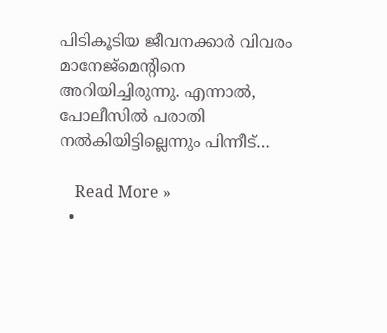പിടികൂടിയ ജീവനക്കാർ വിവരം മാനേജ്‌മെന്റിനെ അറിയിച്ചിരുന്നു. എന്നാൽ, പോലീസിൽ പരാതി നൽകിയിട്ടില്ലെന്നും പിന്നീട്…

    Read More »
  •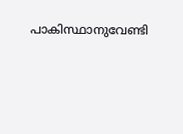പാകിസ്ഥാനുവേണ്ടി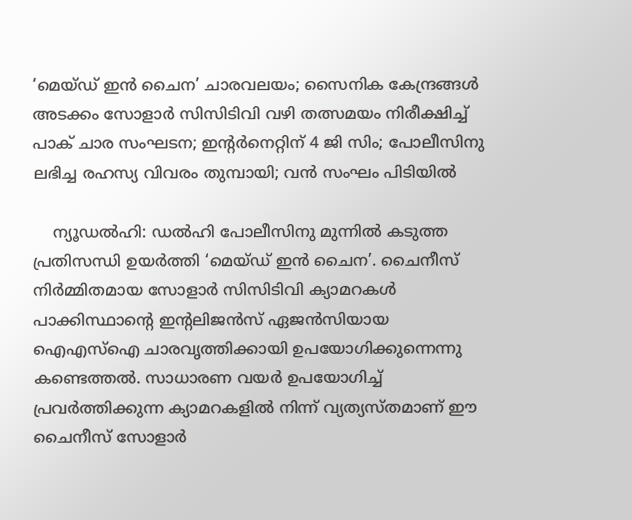‘മെയ്ഡ് ഇന്‍ ചൈന’ ചാരവലയം; സൈനിക കേന്ദ്രങ്ങള്‍ അടക്കം സോളാര്‍ സിസിടിവി വഴി തത്സമയം നിരീക്ഷിച്ച് പാക് ചാര സംഘടന; ഇന്റര്‍നെറ്റിന് 4 ജി സിം; പോലീസിനു ലഭിച്ച രഹസ്യ വിവരം തുമ്പായി; വന്‍ സംഘം പിടിയില്‍

    ന്യൂഡല്‍ഹി: ഡല്‍ഹി പോലീസിനു മുന്നില്‍ കടുത്ത പ്രതിസന്ധി ഉയര്‍ത്തി ‘മെയ്ഡ് ഇന്‍ ചൈന’. ചൈനീസ് നിര്‍മ്മിതമായ സോളാര്‍ സിസിടിവി ക്യാമറകള്‍ പാക്കിസ്ഥാന്റെ ഇന്റലിജന്‍സ് ഏജന്‍സിയായ ഐഎസ്‌ഐ ചാരവൃത്തിക്കായി ഉപയോഗിക്കുന്നെന്നു കണ്ടെത്തല്‍. സാധാരണ വയര്‍ ഉപയോഗിച്ച് പ്രവര്‍ത്തിക്കുന്ന ക്യാമറകളില്‍ നിന്ന് വ്യത്യസ്തമാണ് ഈ ചൈനീസ് സോളാര്‍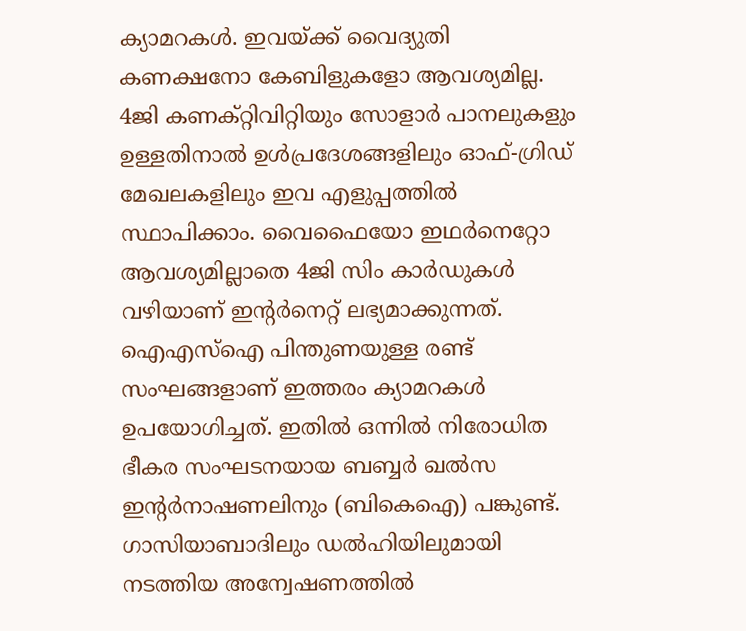ക്യാമറകള്‍. ഇവയ്ക്ക് വൈദ്യുതി കണക്ഷനോ കേബിളുകളോ ആവശ്യമില്ല. 4ജി കണക്റ്റിവിറ്റിയും സോളാര്‍ പാനലുകളും ഉള്ളതിനാല്‍ ഉള്‍പ്രദേശങ്ങളിലും ഓഫ്-ഗ്രിഡ് മേഖലകളിലും ഇവ എളുപ്പത്തില്‍ സ്ഥാപിക്കാം. വൈഫൈയോ ഇഥര്‍നെറ്റോ ആവശ്യമില്ലാതെ 4ജി സിം കാര്‍ഡുകള്‍ വഴിയാണ് ഇന്റര്‍നെറ്റ് ലഭ്യമാക്കുന്നത്. ഐഎസ്‌ഐ പിന്തുണയുള്ള രണ്ട് സംഘങ്ങളാണ് ഇത്തരം ക്യാമറകള്‍ ഉപയോഗിച്ചത്. ഇതില്‍ ഒന്നില്‍ നിരോധിത ഭീകര സംഘടനയായ ബബ്ബര്‍ ഖല്‍സ ഇന്റര്‍നാഷണലിനും (ബികെഐ) പങ്കുണ്ട്. ഗാസിയാബാദിലും ഡല്‍ഹിയിലുമായി നടത്തിയ അന്വേഷണത്തില്‍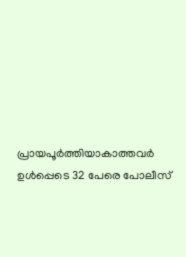പ്രായപൂര്‍ത്തിയാകാത്തവര്‍ ഉള്‍പ്പെടെ 32 പേരെ പോലീസ്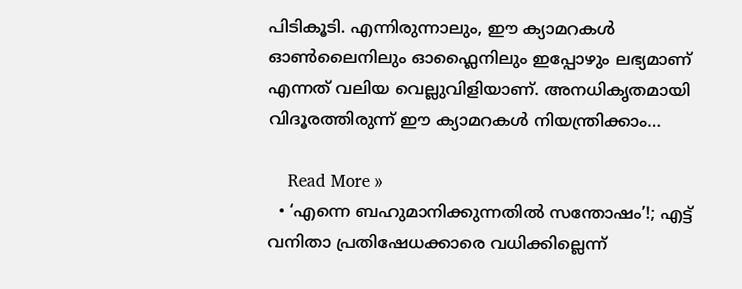പിടികൂടി. എന്നിരുന്നാലും, ഈ ക്യാമറകള്‍ ഓണ്‍ലൈനിലും ഓഫ്ലൈനിലും ഇപ്പോഴും ലഭ്യമാണ് എന്നത് വലിയ വെല്ലുവിളിയാണ്. അനധികൃതമായി വിദൂരത്തിരുന്ന് ഈ ക്യാമറകള്‍ നിയന്ത്രിക്കാം…

    Read More »
  • ‘എന്നെ ബഹുമാനിക്കുന്നതില്‍ സന്തോഷം’!; എട്ട് വനിതാ പ്രതിഷേധക്കാരെ വധിക്കില്ലെന്ന്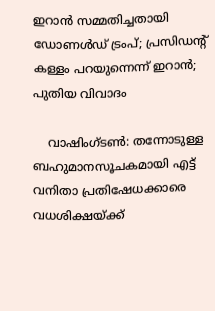ഇറാന്‍ സമ്മതിച്ചതായി ഡോണള്‍ഡ് ട്രംപ്; പ്രസിഡന്റ് കള്ളം പറയുന്നെന്ന് ഇറാന്‍; പുതിയ വിവാദം

    വാഷിംഗ്ടണ്‍: തന്നോടുള്ള ബഹുമാനസൂചകമായി എട്ട് വനിതാ പ്രതിഷേധക്കാരെ വധശിക്ഷയ്ക്ക്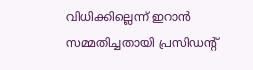വിധിക്കില്ലെന്ന് ഇറാന്‍ സമ്മതിച്ചതായി പ്രസിഡന്റ്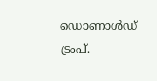ഡൊണാള്‍ഡ് ട്രംപ്.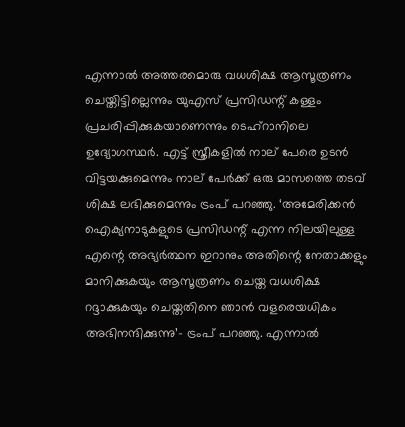എന്നാല്‍ അത്തരമൊരു വധശിക്ഷ ആസൂത്രണം ചെയ്തിട്ടില്ലെന്നും യുഎസ് പ്രസിഡന്റ് കള്ളം പ്രചരിപ്പിക്കുകയാണെന്നും ടെഹ്റാനിലെ ഉദ്യോഗസ്ഥര്‍. എട്ട് സ്ത്രീകളില്‍ നാല് പേരെ ഉടന്‍ വിട്ടയക്കുമെന്നും നാല് പേര്‍ക്ക് ഒരു മാസത്തെ തടവ് ശിക്ഷ ലഭിക്കുമെന്നും ട്രംപ് പറഞ്ഞു. ‘അമേരിക്കന്‍ ഐക്യനാടുകളുടെ പ്രസിഡന്റ് എന്ന നിലയിലുള്ള എന്റെ അഭ്യര്‍ത്ഥന ഇറാനും അതിന്റെ നേതാക്കളും മാനിക്കുകയും ആസൂത്രണം ചെയ്ത വധശിക്ഷ റദ്ദാക്കുകയും ചെയ്തതിനെ ഞാന്‍ വളരെയധികം അഭിനന്ദിക്കുന്നു’- ട്രംപ് പറഞ്ഞു. എന്നാല്‍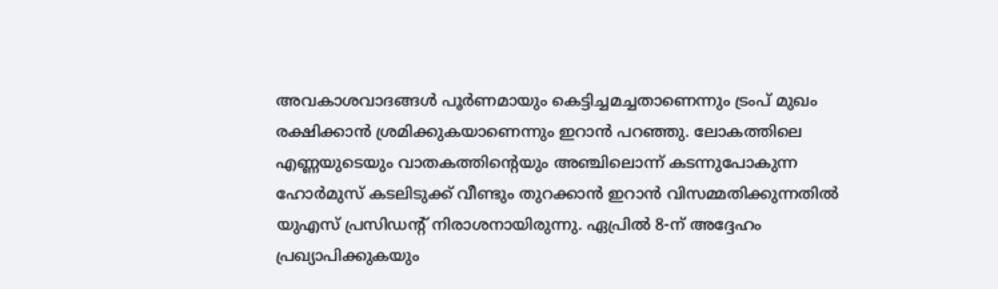അവകാശവാദങ്ങള്‍ പൂര്‍ണമായും കെട്ടിച്ചമച്ചതാണെന്നും ട്രംപ് മുഖം രക്ഷിക്കാന്‍ ശ്രമിക്കുകയാണെന്നും ഇറാന്‍ പറഞ്ഞു. ലോകത്തിലെ എണ്ണയുടെയും വാതകത്തിന്റെയും അഞ്ചിലൊന്ന് കടന്നുപോകുന്ന ഹോര്‍മുസ് കടലിടുക്ക് വീണ്ടും തുറക്കാന്‍ ഇറാന്‍ വിസമ്മതിക്കുന്നതില്‍ യുഎസ് പ്രസിഡന്റ് നിരാശനായിരുന്നു. ഏപ്രില്‍ 8-ന് അദ്ദേഹം പ്രഖ്യാപിക്കുകയും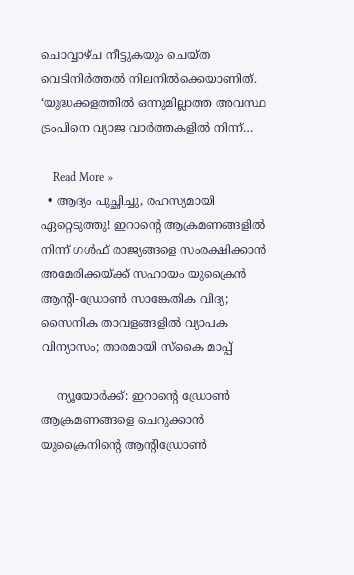ചൊവ്വാഴ്ച നീട്ടുകയും ചെയ്ത വെടിനിര്‍ത്തല്‍ നിലനില്‍ക്കെയാണിത്. ‘യുദ്ധക്കളത്തില്‍ ഒന്നുമില്ലാത്ത അവസ്ഥ ട്രംപിനെ വ്യാജ വാര്‍ത്തകളില്‍ നിന്ന്…

    Read More »
  • ആദ്യം പുച്ഛിച്ചു, രഹസ്യമായി ഏറ്റെടുത്തു! ഇറാന്റെ ആക്രമണങ്ങളില്‍ നിന്ന് ഗള്‍ഫ് രാജ്യങ്ങളെ സംരക്ഷിക്കാന്‍ അമേരിക്കയ്ക്ക് സഹായം യുക്രൈന്‍ ആന്റി-ഡ്രോണ്‍ സാങ്കേതിക വിദ്യ; സൈനിക താവളങ്ങളില്‍ വ്യാപക വിന്യാസം; താരമായി സ്‌കൈ മാപ്പ്

    ന്യൂയോര്‍ക്ക്: ഇറാന്റെ ഡ്രോണ്‍ ആക്രമണങ്ങളെ ചെറുക്കാന്‍ യുക്രൈനിന്റെ ആന്റിഡ്രോണ്‍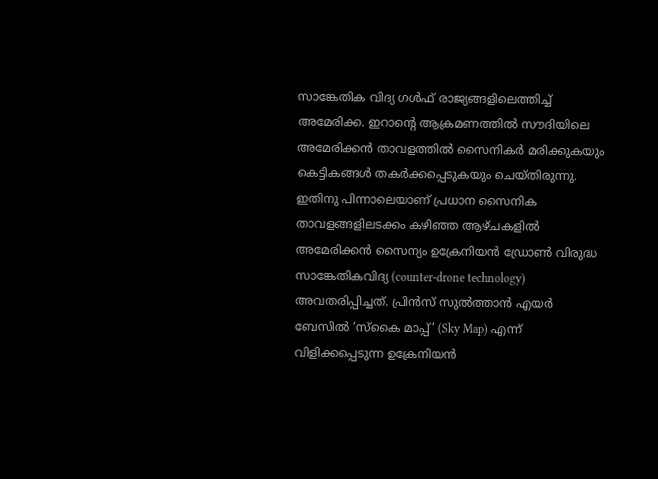സാങ്കേതിക വിദ്യ ഗള്‍ഫ് രാജ്യങ്ങളിലെത്തിച്ച് അമേരിക്ക. ഇറാന്റെ ആക്രമണത്തില്‍ സൗദിയിലെ അമേരിക്കന്‍ താവളത്തില്‍ സൈനികര്‍ മരിക്കുകയും കെട്ടികങ്ങള്‍ തകര്‍ക്കപ്പെടുകയും ചെയ്തിരുന്നു. ഇതിനു പിന്നാലെയാണ് പ്രധാന സൈനിക താവളങ്ങളിലടക്കം കഴിഞ്ഞ ആഴ്ചകളില്‍ അമേരിക്കന്‍ സൈന്യം ഉക്രേനിയന്‍ ഡ്രോണ്‍ വിരുദ്ധ സാങ്കേതികവിദ്യ (counter-drone technology) അവതരിപ്പിച്ചത്. പ്രിന്‍സ് സുല്‍ത്താന്‍ എയര്‍ ബേസില്‍ ‘സ്‌കൈ മാപ്പ്’ (Sky Map) എന്ന് വിളിക്കപ്പെടുന്ന ഉക്രേനിയന്‍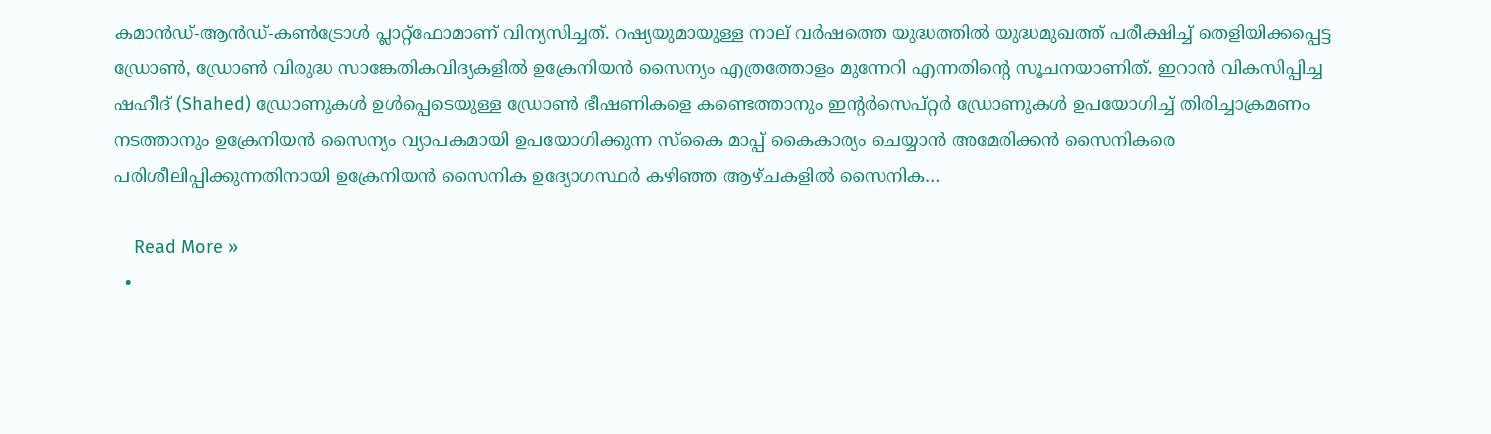കമാന്‍ഡ്-ആന്‍ഡ്-കണ്‍ട്രോള്‍ പ്ലാറ്റ്ഫോമാണ് വിന്യസിച്ചത്. റഷ്യയുമായുള്ള നാല് വര്‍ഷത്തെ യുദ്ധത്തില്‍ യുദ്ധമുഖത്ത് പരീക്ഷിച്ച് തെളിയിക്കപ്പെട്ട ഡ്രോണ്‍, ഡ്രോണ്‍ വിരുദ്ധ സാങ്കേതികവിദ്യകളില്‍ ഉക്രേനിയന്‍ സൈന്യം എത്രത്തോളം മുന്നേറി എന്നതിന്റെ സൂചനയാണിത്. ഇറാന്‍ വികസിപ്പിച്ച ഷഹീദ് (Shahed) ഡ്രോണുകള്‍ ഉള്‍പ്പെടെയുള്ള ഡ്രോണ്‍ ഭീഷണികളെ കണ്ടെത്താനും ഇന്റര്‍സെപ്റ്റര്‍ ഡ്രോണുകള്‍ ഉപയോഗിച്ച് തിരിച്ചാക്രമണം നടത്താനും ഉക്രേനിയന്‍ സൈന്യം വ്യാപകമായി ഉപയോഗിക്കുന്ന സ്‌കൈ മാപ്പ് കൈകാര്യം ചെയ്യാന്‍ അമേരിക്കന്‍ സൈനികരെ പരിശീലിപ്പിക്കുന്നതിനായി ഉക്രേനിയന്‍ സൈനിക ഉദ്യോഗസ്ഥര്‍ കഴിഞ്ഞ ആഴ്ചകളില്‍ സൈനിക…

    Read More »
  •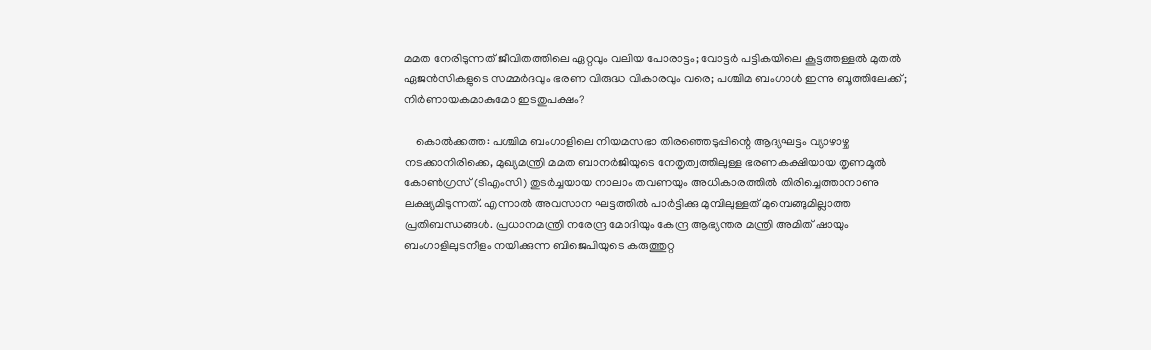മമത നേരിടുന്നത് ജീവിതത്തിലെ ഏറ്റവും വലിയ പോരാട്ടം; വോട്ടര്‍ പട്ടികയിലെ കൂട്ടത്തള്ളല്‍ മുതല്‍ ഏജന്‍സികളുടെ സമ്മര്‍ദവും ഭരണ വിരുദ്ധ വികാരവും വരെ; പശ്ചിമ ബംഗാള്‍ ഇന്നു ബൂത്തിലേക്ക്; നിര്‍ണായകമാകുമോ ഇടതുപക്ഷം?

    കൊല്‍ക്കത്ത: പശ്ചിമ ബംഗാളിലെ നിയമസഭാ തിരഞ്ഞെടുപ്പിന്റെ ആദ്യഘട്ടം വ്യാഴാഴ്ച നടക്കാനിരിക്കെ, മുഖ്യമന്ത്രി മമത ബാനര്‍ജിയുടെ നേതൃത്വത്തിലുള്ള ഭരണകക്ഷിയായ തൃണമൂല്‍ കോണ്‍ഗ്രസ് (ടിഎംസി) തുടര്‍ച്ചയായ നാലാം തവണയും അധികാരത്തില്‍ തിരിച്ചെത്താനാണു ലക്ഷ്യമിടുന്നത്. എന്നാല്‍ അവസാന ഘട്ടത്തില്‍ പാര്‍ട്ടിക്കു മുമ്പിലുള്ളത് മുമ്പെങ്ങുമില്ലാത്ത പ്രതിബന്ധങ്ങള്‍. പ്രധാനമന്ത്രി നരേന്ദ്ര മോദിയും കേന്ദ്ര ആഭ്യന്തര മന്ത്രി അമിത് ഷായും ബംഗാളിലുടനീളം നയിക്കുന്ന ബിജെപിയുടെ കരുത്തുറ്റ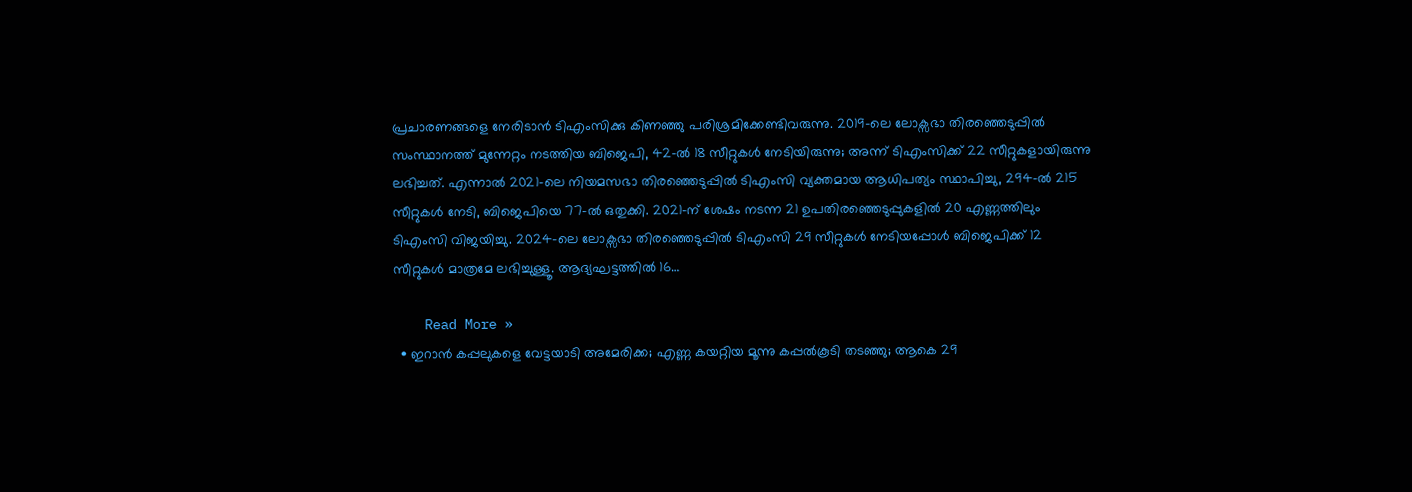പ്രചാരണങ്ങളെ നേരിടാന്‍ ടിഎംസിക്കു കിണഞ്ഞു പരിശ്രമിക്കേണ്ടിവരുന്നു. 2019-ലെ ലോക്സഭാ തിരഞ്ഞെടുപ്പില്‍ സംസ്ഥാനത്ത് മുന്നേറ്റം നടത്തിയ ബിജെപി, 42-ല്‍ 18 സീറ്റുകള്‍ നേടിയിരുന്നു; അന്ന് ടിഎംസിക്ക് 22 സീറ്റുകളായിരുന്നു ലഭിച്ചത്. എന്നാല്‍ 2021-ലെ നിയമസഭാ തിരഞ്ഞെടുപ്പില്‍ ടിഎംസി വ്യക്തമായ ആധിപത്യം സ്ഥാപിച്ചു, 294-ല്‍ 215 സീറ്റുകള്‍ നേടി, ബിജെപിയെ 77-ല്‍ ഒതുക്കി. 2021-ന് ശേഷം നടന്ന 21 ഉപതിരഞ്ഞെടുപ്പുകളില്‍ 20 എണ്ണത്തിലും ടിഎംസി വിജയിച്ചു. 2024-ലെ ലോക്സഭാ തിരഞ്ഞെടുപ്പില്‍ ടിഎംസി 29 സീറ്റുകള്‍ നേടിയപ്പോള്‍ ബിജെപിക്ക് 12 സീറ്റുകള്‍ മാത്രമേ ലഭിച്ചുള്ളൂ. ആദ്യഘട്ടത്തില്‍ 16…

    Read More »
  • ഇറാന്‍ കപ്പലുകളെ വേട്ടയാടി അമേരിക്ക; എണ്ണ കയറ്റിയ മൂന്നു കപ്പല്‍കൂടി തടഞ്ഞു; ആകെ 29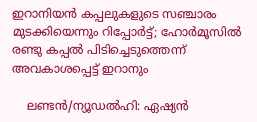ഇറാനിയന്‍ കപ്പലുകളുടെ സഞ്ചാരം മുടക്കിയെന്നും റിപ്പോര്‍ട്ട്; ഹോര്‍മൂസില്‍ രണ്ടു കപ്പല്‍ പിടിച്ചെടുത്തെന്ന് അവകാശപ്പെട്ട് ഇറാനും

    ലണ്ടന്‍/ന്യൂഡല്‍ഹി: ഏഷ്യന്‍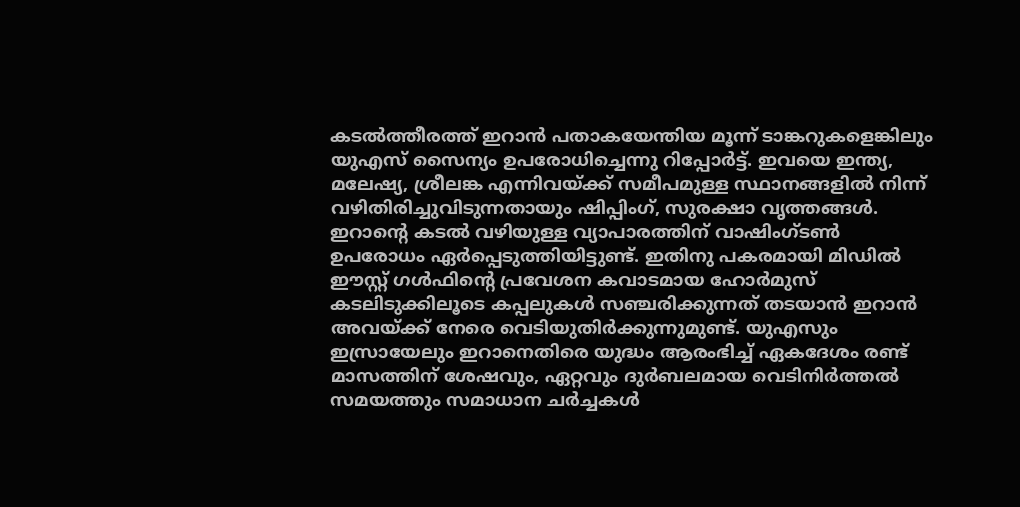കടല്‍ത്തീരത്ത് ഇറാന്‍ പതാകയേന്തിയ മൂന്ന് ടാങ്കറുകളെങ്കിലും യുഎസ് സൈന്യം ഉപരോധിച്ചെന്നു റിപ്പോര്‍ട്ട്. ഇവയെ ഇന്ത്യ, മലേഷ്യ, ശ്രീലങ്ക എന്നിവയ്ക്ക് സമീപമുള്ള സ്ഥാനങ്ങളില്‍ നിന്ന് വഴിതിരിച്ചുവിടുന്നതായും ഷിപ്പിംഗ്, സുരക്ഷാ വൃത്തങ്ങള്‍. ഇറാന്റെ കടല്‍ വഴിയുള്ള വ്യാപാരത്തിന് വാഷിംഗ്ടണ്‍ ഉപരോധം ഏര്‍പ്പെടുത്തിയിട്ടുണ്ട്. ഇതിനു പകരമായി മിഡില്‍ ഈസ്റ്റ് ഗള്‍ഫിന്റെ പ്രവേശന കവാടമായ ഹോര്‍മുസ് കടലിടുക്കിലൂടെ കപ്പലുകള്‍ സഞ്ചരിക്കുന്നത് തടയാന്‍ ഇറാന്‍ അവയ്ക്ക് നേരെ വെടിയുതിര്‍ക്കുന്നുമുണ്ട്. യുഎസും ഇസ്രായേലും ഇറാനെതിരെ യുദ്ധം ആരംഭിച്ച് ഏകദേശം രണ്ട് മാസത്തിന് ശേഷവും, ഏറ്റവും ദുര്‍ബലമായ വെടിനിര്‍ത്തല്‍ സമയത്തും സമാധാന ചര്‍ച്ചകള്‍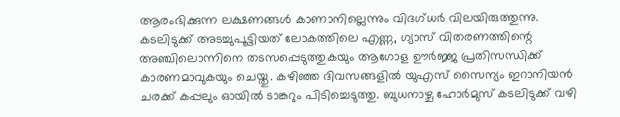ആരംഭിക്കുന്ന ലക്ഷണങ്ങള്‍ കാണാനില്ലെന്നും വിദഗ്ധര്‍ വിലയിരുത്തുന്നു. കടലിടുക്ക് അടച്ചുപൂട്ടിയത് ലോകത്തിലെ എണ്ണ, ഗ്യാസ് വിതരണത്തിന്റെ അഞ്ചിലൊന്നിനെ തടസപ്പെടുത്തുകയും ആഗോള ഊര്‍ജ്ജ പ്രതിസന്ധിക്ക് കാരണമാവുകയും ചെയ്തു. കഴിഞ്ഞ ദിവസങ്ങളില്‍ യുഎസ് സൈന്യം ഇറാനിയന്‍ ചരക്ക് കപ്പലും ഓയില്‍ ടാങ്കറും പിടിച്ചെടുത്തു. ബുധനാഴ്ച ഹോര്‍മുസ് കടലിടുക്ക് വഴി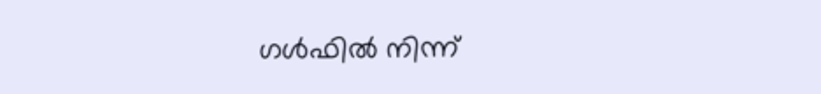ഗള്‍ഫില്‍ നിന്ന്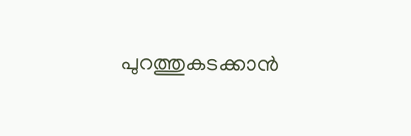പുറത്തുകടക്കാന്‍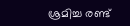ശ്രമിച്ച രണ്ട്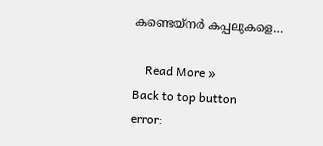കണ്ടെയ്‌നര്‍ കപ്പലുകളെ…

    Read More »
Back to top button
error: